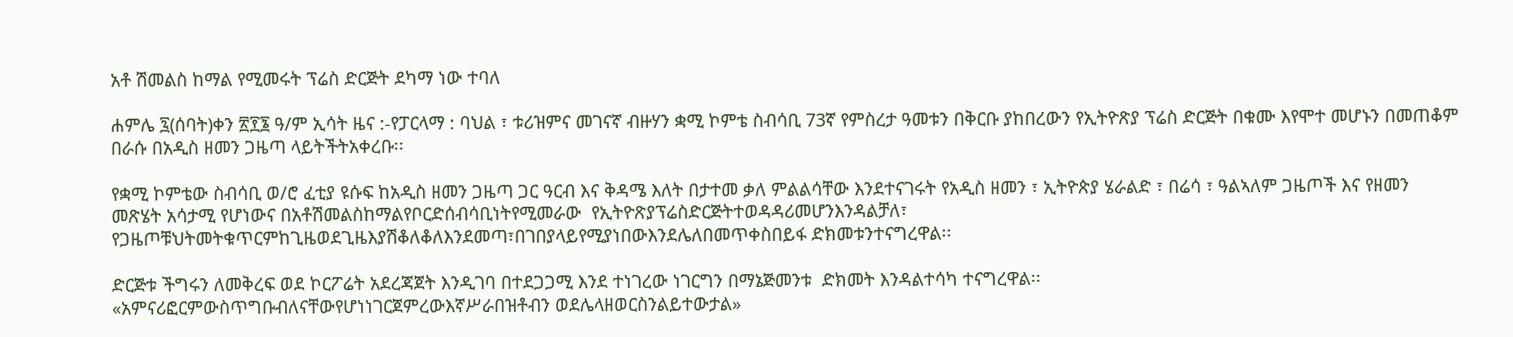አቶ ሽመልስ ከማል የሚመሩት ፕሬስ ድርጅት ደካማ ነው ተባለ

ሐምሌ ፯(ሰባት)ቀን ፳፻፮ ዓ/ም ኢሳት ዜና :-የፓርላማ : ባህል ፣ ቱሪዝምና መገናኛ ብዙሃን ቋሚ ኮምቴ ስብሳቢ 73ኛ የምስረታ ዓመቱን በቅርቡ ያከበረውን የኢትዮጽያ ፕሬስ ድርጅት በቁሙ እየሞተ መሆኑን በመጠቆም በራሱ በአዲስ ዘመን ጋዜጣ ላይትችትአቀረቡ፡፡

የቋሚ ኮምቴው ስብሳቢ ወ/ሮ ፈቲያ ዩሱፍ ከአዲስ ዘመን ጋዜጣ ጋር ዓርብ እና ቅዳሜ እለት በታተመ ቃለ ምልልሳቸው እንደተናገሩት የአዲስ ዘመን ፣ ኢትዮጵያ ሄራልድ ፣ በሬሳ ፣ ዓልኣለም ጋዜጦች እና የዘመን መጽሄት አሳታሚ የሆነውና በአቶሽመልስከማልየቦርድሰብሳቢነትየሚመራው  የኢትዮጽያፕሬስድርጅትተወዳዳሪመሆንእንዳልቻለ፣ የጋዜጦቹህትመትቁጥርምከጊዜወደጊዜእያሽቆለቆለእንደመጣ፣በገበያላይየሚያነበውእንደሌለበመጥቀስበይፋ ድክመቱንተናግረዋል፡፡

ድርጅቱ ችግሩን ለመቅረፍ ወደ ኮርፖሬት አደረጃጀት እንዲገባ በተደጋጋሚ እንደ ተነገረው ነገርግን በማኔጅመንቱ  ድክመት እንዳልተሳካ ተናግረዋል፡፡ «አምናሪፎርምውስጥግቡብለናቸውየሆነነገርጀምረውእኛሥራበዝቶብን ወደሌላዘወርስንልይተውታል»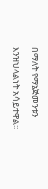በማለት የማኔጅመንቱን እንዝህላልነት አሳይተዋል፡፡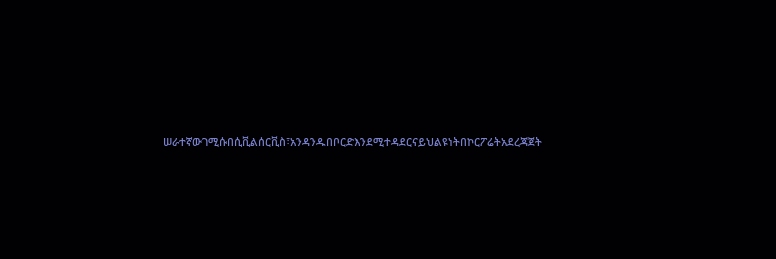ሠራተኛውገሚሱበሲቪልሰርቪስ፣አንዳንዱበቦርድእንደሚተዳደርናይህልዩነትበኮርፖሬትአደረጃጀት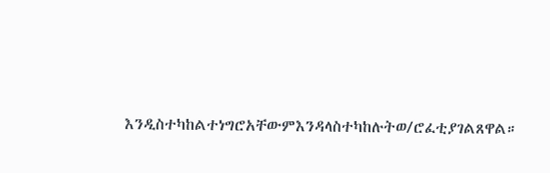እንዲስተካከልተነግሮአቸውምእንዳላስተካከሉትወ/ሮፈቲያገልጸዋል።